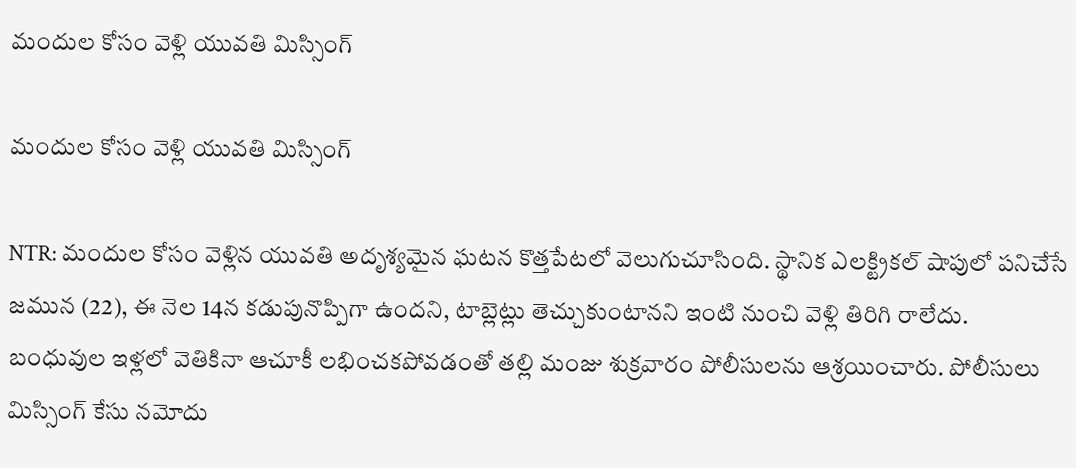మందుల కోసం వెళ్లి యువతి మిస్సింగ్

మందుల కోసం వెళ్లి యువతి మిస్సింగ్

NTR: మందుల కోసం వెళ్లిన యువతి అదృశ్యమైన ఘటన కొత్తపేటలో వెలుగుచూసింది. స్థానిక ఎలక్ట్రికల్ షాపులో పనిచేసే జమున (22), ఈ నెల 14న కడుపునొప్పిగా ఉందని, టాబ్లెట్లు తెచ్చుకుంటానని ఇంటి నుంచి వెళ్లి తిరిగి రాలేదు. బంధువుల ఇళ్లలో వెతికినా ఆచూకీ లభించకపోవడంతో తల్లి మంజు శుక్రవారం పోలీసులను ఆశ్రయించారు. పోలీసులు మిస్సింగ్ కేసు నమోదు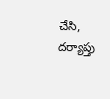చేసి, దర్యాప్తు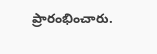ప్రారంభించారు.